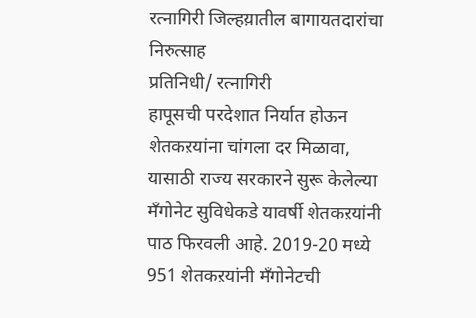रत्नागिरी जिल्हय़ातील बागायतदारांचा निरुत्साह
प्रतिनिधी/ रत्नागिरी
हापूसची परदेशात निर्यात होऊन शेतकऱयांना चांगला दर मिळावा, यासाठी राज्य सरकारने सुरू केलेल्या मँगोनेट सुविधेकडे यावर्षी शेतकऱयांनी पाठ फिरवली आहे. 2019-20 मध्ये 951 शेतकऱयांनी मँगोनेटची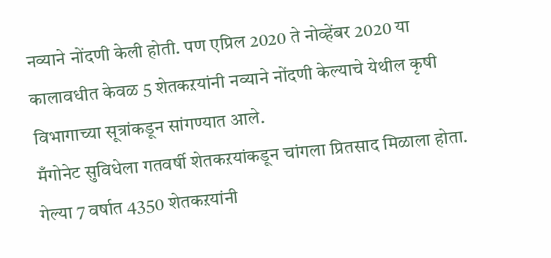नव्याने नोंदणी केली होती. पण एप्रिल 2020 ते नोव्हेंबर 2020 या कालावधीत केवळ 5 शेतकऱयांनी नव्याने नोंदणी केल्याचे येथील कृषी विभागाच्या सूत्रांकडून सांगण्यात आले.
मँगोनेट सुविधेला गतवर्षी शेतकऱयांकडून चांगला प्रितसाद मिळाला होता. गेल्या 7 वर्षात 4350 शेतकऱयांनी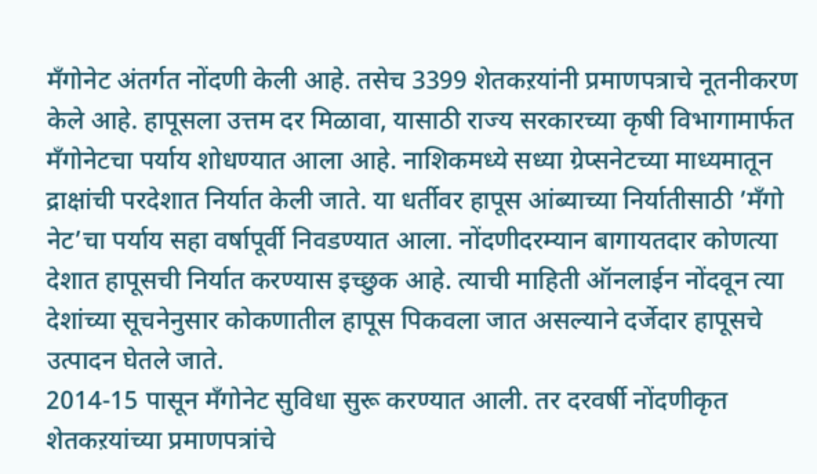मँगोनेट अंतर्गत नोंदणी केली आहे. तसेच 3399 शेतकऱयांनी प्रमाणपत्राचे नूतनीकरण केले आहे. हापूसला उत्तम दर मिळावा, यासाठी राज्य सरकारच्या कृषी विभागामार्फत मँगोनेटचा पर्याय शोधण्यात आला आहे. नाशिकमध्ये सध्या ग्रेप्सनेटच्या माध्यमातून द्राक्षांची परदेशात निर्यात केली जाते. या धर्तीवर हापूस आंब्याच्या निर्यातीसाठी ’मँगो नेट’चा पर्याय सहा वर्षापूर्वी निवडण्यात आला. नोंदणीदरम्यान बागायतदार कोणत्या देशात हापूसची निर्यात करण्यास इच्छुक आहे. त्याची माहिती ऑनलाईन नोंदवून त्या देशांच्या सूचनेनुसार कोकणातील हापूस पिकवला जात असल्याने दर्जेदार हापूसचे उत्पादन घेतले जाते.
2014-15 पासून मँगोनेट सुविधा सुरू करण्यात आली. तर दरवर्षी नोंदणीकृत शेतकऱयांच्या प्रमाणपत्रांचे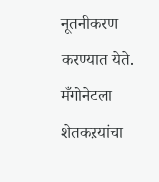नूतनीकरण करण्यात येते. मँगोनेटला शेतकऱयांचा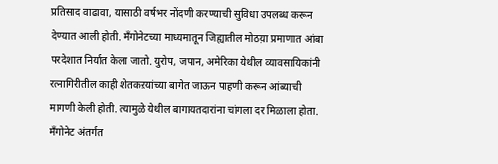प्रतिसाद वाढावा, यासाठी वर्षभर नोंदणी करण्याची सुविधा उपलब्ध करून देण्यात आली होती. मँगोनेटच्या माध्यमातून जिह्यातील मोठय़ा प्रमाणात आंबा परदेशात निर्यात केला जातो. युरोप, जपान, अमेरिका येथील व्यावसायिकांनी रत्नागिरीतील काही शेतकऱयांच्या बागेत जाऊन पाहणी करून आंब्याची मागणी केली होती. त्यामुळे येथील बागायतदारांना चांगला दर मिळाला होता. मँगोनेट अंतर्गत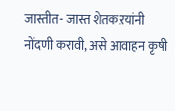जास्तीत- जास्त शेतकऱयांनी नोंदणी करावी, असे आवाहन कृषी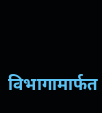विभागामार्फत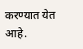करण्यात येत आहे.